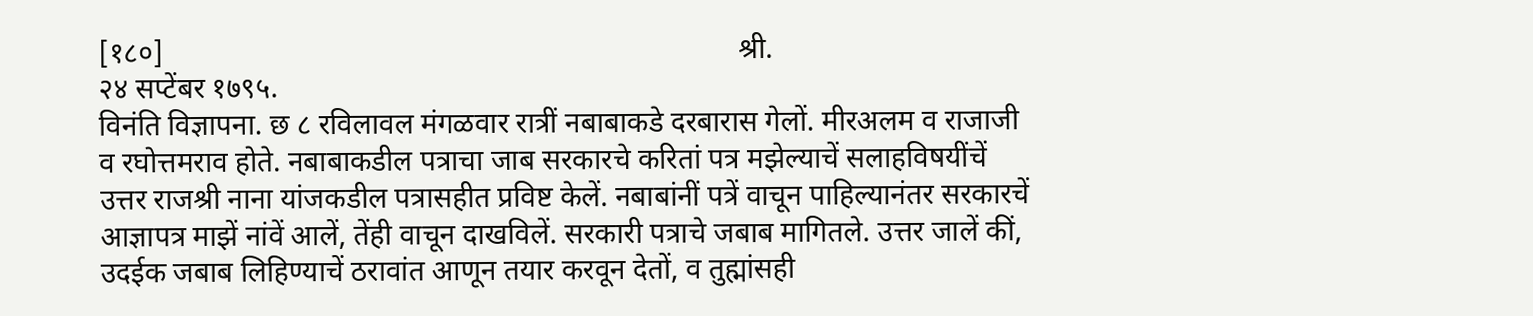[१८०]                                                                               श्री.                                                                  २४ सप्टेंबर १७९५.
विनंति विज्ञापना. छ ८ रविलावल मंगळवार रात्रीं नबाबाकडे दरबारास गेलों. मीरअलम व राजाजी व रघोत्तमराव होते. नबाबाकडील पत्राचा जाब सरकारचे करितां पत्र मझेल्याचें सलाहविषयींचें उत्तर राजश्री नाना यांजकडील पत्रासहीत प्रविष्ट केलें. नबाबांनीं पत्रें वाचून पाहिल्यानंतर सरकारचें आज्ञापत्र माझें नांवें आलें, तेंही वाचून दाखविलें. सरकारी पत्राचे जबाब मागितले. उत्तर जालें कीं, उदईक जबाब लिहिण्याचें ठरावांत आणून तयार करवून देतों, व तुह्मांसही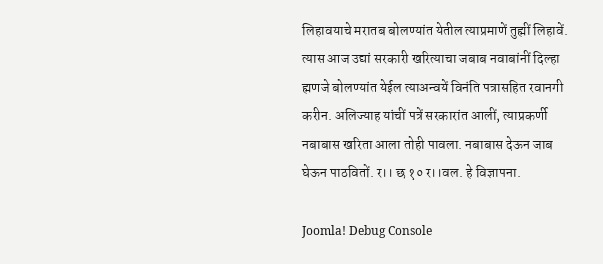लिहावयाचे मरातब बोलण्यांत येतील त्याप्रमाणें तुह्मीं लिहावें. त्यास आज उद्यां सरकारी खरित्याचा जबाब नवाबांनीं दिल्हा ह्मणजे बोलण्यांत येईल त्याअन्वयें विनंति पत्रासहित रवानगी करीन. अलिज्याह यांचीं पत्रें सरकारांत आलीं, त्याप्रकर्णी नबाबास खरिता आला तोही पावला. नबाबास देऊन जाब घेऊन पाठवितों. र।। छ १० र।।वल. हे विज्ञापना.

Joomla! Debug Console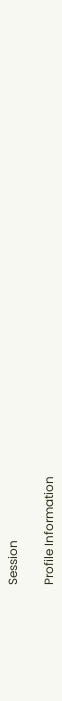Session

Profile Information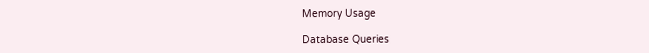Memory Usage

Database Queries